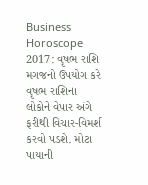Business Horoscope 2017: વૃષભ રાશિ મગજનો ઉપયોગ કરે
વૃષભ રાશિના લોકોને વેપાર અંગે ફરીથી વિચાર-વિમર્શ કરવો પડશે. મોટા પાયાની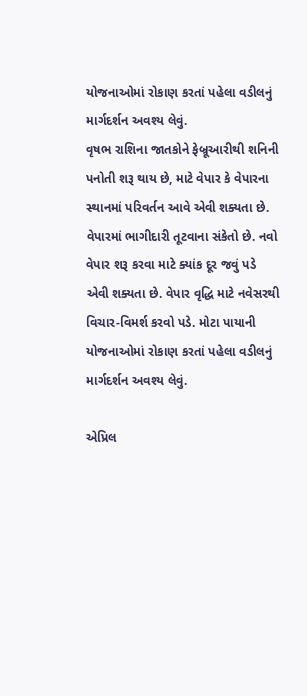યોજનાઓમાં રોકાણ કરતાં પહેલા વડીલનું માર્ગદર્શન અવશ્ય લેવું.
વૃષભ રાશિના જાતકોને ફેબ્રૂઆરીથી શનિની પનોતી શરૂ થાય છે, માટે વેપાર કે વેપારના સ્થાનમાં પરિવર્તન આવે એવી શક્યતા છે. વેપારમાં ભાગીદારી તૂટવાના સંકેતો છે. નવો વેપાર શરૂ કરવા માટે ક્યાંક દૂર જવું પડે એવી શક્યતા છે. વેપાર વૃદ્ધિ માટે નવેસરથી વિચાર-વિમર્શ કરવો પડે. મોટા પાયાની યોજનાઓમાં રોકાણ કરતાં પહેલા વડીલનું માર્ગદર્શન અવશ્ય લેવું.

એપ્રિલ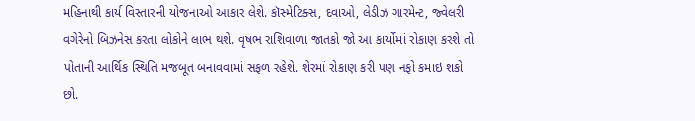મહિનાથી કાર્ય વિસ્તારની યોજનાઓ આકાર લેશે. કૉસ્મેટિક્સ, દવાઓ, લેડીઝ ગારમેન્ટ, જ્વેલરી વગેરેનો બિઝનેસ કરતા લોકોને લાભ થશે. વૃષભ રાશિવાળા જાતકો જો આ કાર્યોમાં રોકાણ કરશે તો પોતાની આર્થિક સ્થિતિ મજબૂત બનાવવામાં સફળ રહેશે. શેરમાં રોકાણ કરી પણ નફો કમાઇ શકો છો.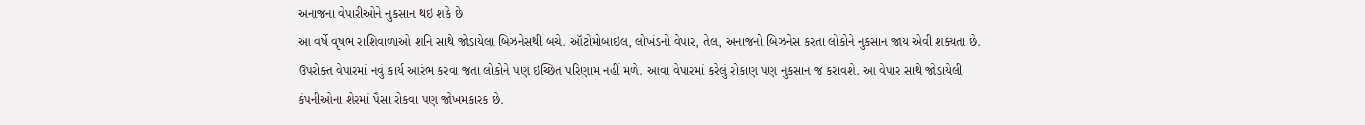અનાજના વેપારીઓને નુકસાન થઇ શકે છે
આ વર્ષે વૃષભ રાશિવાળાઓ શનિ સાથે જોડાયેલા બિઝનેસથી બચે. ઑટોમોબાઇલ, લોખંડનો વેપાર, તેલ, અનાજનો બિઝનેસ કરતા લોકોને નુકસાન જાય એવી શક્યતા છે. ઉપરોક્ત વેપારમાં નવું કાર્ય આરંભ કરવા જતા લોકોને પણ ઇચ્છિત પરિણામ નહીં મળે. આવા વેપારમાં કરેલું રોકાણ પણ નુકસાન જ કરાવશે. આ વેપાર સાથે જોડાયેલી કંપનીઓના શેરમાં પૈસા રોકવા પણ જોખમકારક છે.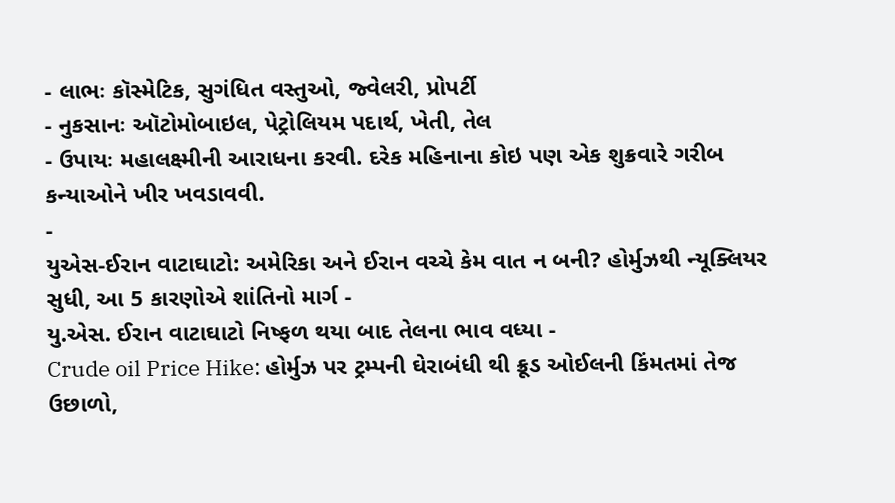- લાભઃ કૉસ્મેટિક, સુગંધિત વસ્તુઓ, જ્વેલરી, પ્રોપર્ટી
- નુકસાનઃ ઑટોમોબાઇલ, પેટ્રોલિયમ પદાર્થ, ખેતી, તેલ
- ઉપાયઃ મહાલક્ષ્મીની આરાધના કરવી. દરેક મહિનાના કોઇ પણ એક શુક્રવારે ગરીબ કન્યાઓને ખીર ખવડાવવી.
-
યુએસ-ઈરાન વાટાઘાટો: અમેરિકા અને ઈરાન વચ્ચે કેમ વાત ન બની? હોર્મુઝથી ન્યૂક્લિયર સુધી, આ 5 કારણોએ શાંતિનો માર્ગ -
યુ.એસ. ઈરાન વાટાઘાટો નિષ્ફળ થયા બાદ તેલના ભાવ વધ્યા -
Crude oil Price Hike: હોર્મુઝ પર ટ્રમ્પની ઘેરાબંધી થી ક્રૂડ ઓઈલની કિંમતમાં તેજ ઉછાળો,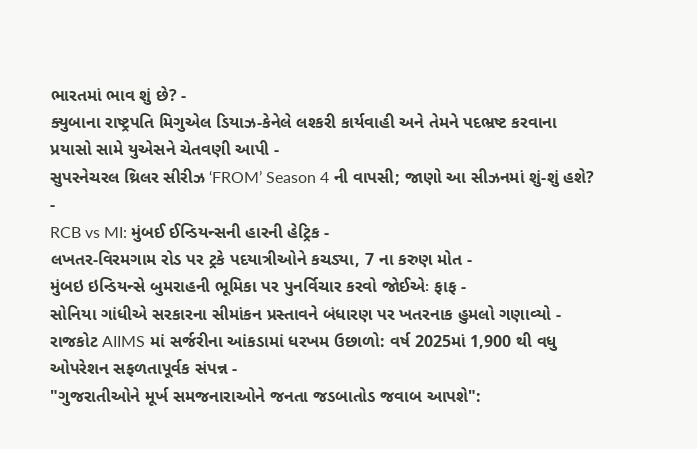ભારતમાં ભાવ શું છે? -
ક્યુબાના રાષ્ટ્રપતિ મિગુએલ ડિયાઝ-કેનેલે લશ્કરી કાર્યવાહી અને તેમને પદભ્રષ્ટ કરવાના પ્રયાસો સામે યુએસને ચેતવણી આપી -
સુપરનેચરલ થ્રિલર સીરીઝ ‘FROM’ Season 4 ની વાપસી; જાણો આ સીઝનમાં શું-શું હશે? -
RCB vs MI: મુંબઈ ઈન્ડિયન્સની હારની હેટ્રિક -
લખતર-વિરમગામ રોડ પર ટ્રકે પદયાત્રીઓને કચડ્યા, 7 ના કરુણ મોત -
મુંબઇ ઇન્ડિયન્સે બુમરાહની ભૂમિકા પર પુનર્વિચાર કરવો જોઈએઃ ફાફ -
સોનિયા ગાંધીએ સરકારના સીમાંકન પ્રસ્તાવને બંધારણ પર ખતરનાક હુમલો ગણાવ્યો -
રાજકોટ AIIMS માં સર્જરીના આંકડામાં ધરખમ ઉછાળો: વર્ષ 2025માં 1,900 થી વધુ ઓપરેશન સફળતાપૂર્વક સંપન્ન -
"ગુજરાતીઓને મૂર્ખ સમજનારાઓને જનતા જડબાતોડ જવાબ આપશે":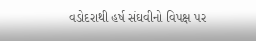વડોદરાથી હર્ષ સંઘવીનો વિપક્ષ પર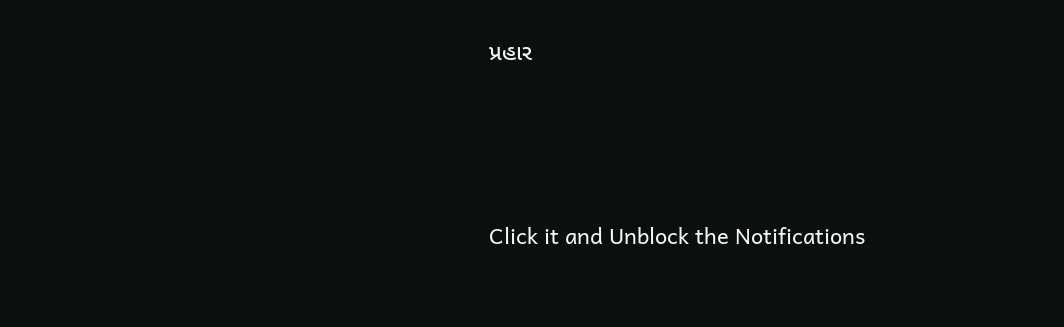પ્રહાર





Click it and Unblock the Notifications